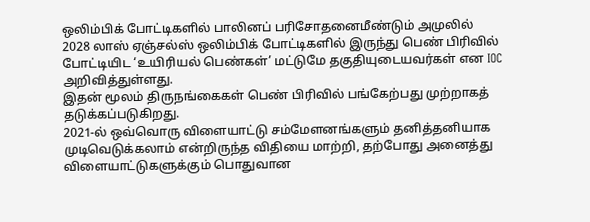ஒலிம்பிக் போட்டிகளில் பாலினப் பரிசோதனைமீண்டும் அமுலில்
2028 லாஸ் ஏஞ்சல்ஸ் ஒலிம்பிக் போட்டிகளில் இருந்து பெண் பிரிவில் போட்டியிட ‘உயிரியல் பெண்கள்’ மட்டுமே தகுதியுடையவர்கள் என IOC அறிவித்துள்ளது.
இதன் மூலம் திருநங்கைகள் பெண் பிரிவில் பங்கேற்பது முற்றாகத் தடுக்கப்படுகிறது.
2021-ல் ஒவ்வொரு விளையாட்டு சம்மேளனங்களும் தனித்தனியாக முடிவெடுக்கலாம் என்றிருந்த விதியை மாற்றி, தற்போது அனைத்து விளையாட்டுகளுக்கும் பொதுவான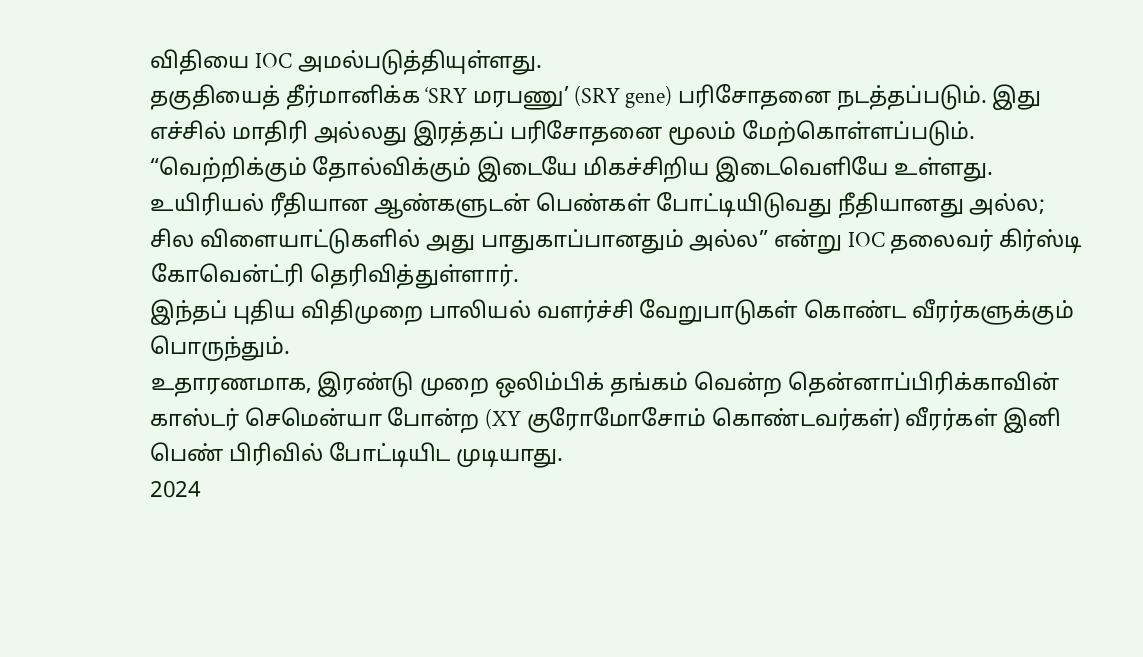விதியை IOC அமல்படுத்தியுள்ளது.
தகுதியைத் தீர்மானிக்க ‘SRY மரபணு’ (SRY gene) பரிசோதனை நடத்தப்படும். இது எச்சில் மாதிரி அல்லது இரத்தப் பரிசோதனை மூலம் மேற்கொள்ளப்படும்.
“வெற்றிக்கும் தோல்விக்கும் இடையே மிகச்சிறிய இடைவெளியே உள்ளது. உயிரியல் ரீதியான ஆண்களுடன் பெண்கள் போட்டியிடுவது நீதியானது அல்ல; சில விளையாட்டுகளில் அது பாதுகாப்பானதும் அல்ல” என்று IOC தலைவர் கிர்ஸ்டி கோவென்ட்ரி தெரிவித்துள்ளார்.
இந்தப் புதிய விதிமுறை பாலியல் வளர்ச்சி வேறுபாடுகள் கொண்ட வீரர்களுக்கும் பொருந்தும்.
உதாரணமாக, இரண்டு முறை ஒலிம்பிக் தங்கம் வென்ற தென்னாப்பிரிக்காவின் காஸ்டர் செமென்யா போன்ற (XY குரோமோசோம் கொண்டவர்கள்) வீரர்கள் இனி பெண் பிரிவில் போட்டியிட முடியாது.
2024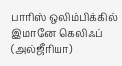பாரிஸ் ஒலிம்பிக்கில் இமானே கெலிஃப் (அல்ஜீரியா)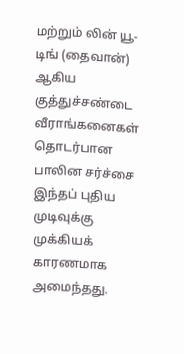மற்றும் லின் யூ-டிங் (தைவான்) ஆகிய குத்துச்சண்டை வீராங்கனைகள் தொடர்பான பாலின சர்ச்சை இந்தப் புதிய முடிவுக்கு முக்கியக் காரணமாக அமைந்தது.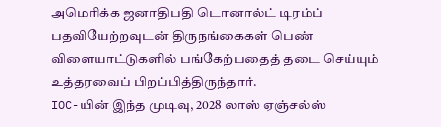அமெரிக்க ஜனாதிபதி டொனால்ட் டிரம்ப் பதவியேற்றவுடன் திருநங்கைகள் பெண் விளையாட்டுகளில் பங்கேற்பதைத் தடை செய்யும் உத்தரவைப் பிறப்பித்திருந்தார்.
IOC-யின் இந்த முடிவு, 2028 லாஸ் ஏஞ்சல்ஸ்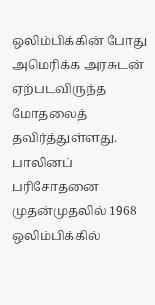ஒலிம்பிக்கின் போது அமெரிக்க அரசுடன் ஏற்படவிருந்த மோதலைத் தவிர்த்துள்ளது.
பாலினப் பரிசோதனை முதன்முதலில் 1968 ஒலிம்பிக்கில்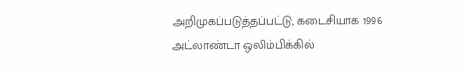அறிமுகப்படுத்தப்பட்டு, கடைசியாக 1996 அட்லாண்டா ஒலிம்பிக்கில்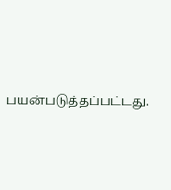பயன்படுத்தப்பட்டது.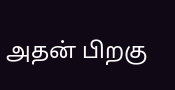அதன் பிறகு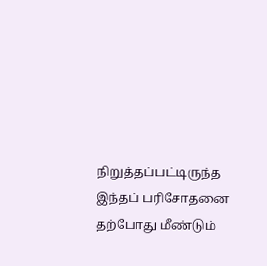நிறுத்தப்பட்டிருந்த இந்தப் பரிசோதனை தற்போது மீண்டும்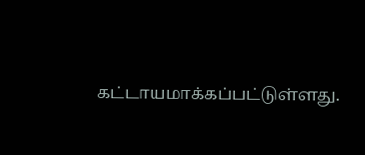கட்டாயமாக்கப்பட்டுள்ளது.